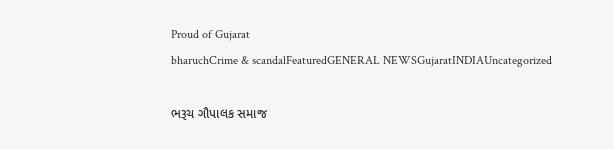Proud of Gujarat
bharuchCrime & scandalFeaturedGENERAL NEWSGujaratINDIAUncategorized

ભરૂચ ગૌપાલક સમાજ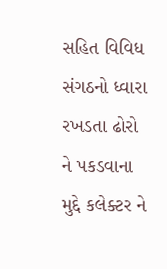સહિત વિવિધ સંગઠનો ધ્વારા રખડતા ઢોરો ને પકડવાના મુદ્દે કલેક્ટર ને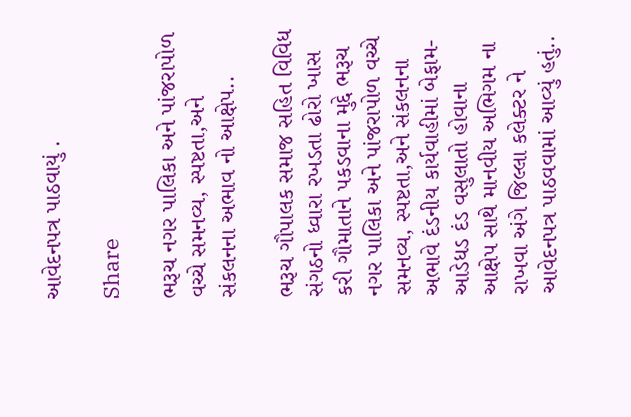આવેદનપત્ર પાઠવાયું .

Share

ભરૂચ નગર પાલિકા અને પાંજરાપોળ વચ્ચે સમનવ્ય, સ્પષ્ટતા,અને સંકલનના અભાવ નો આક્ષેપ..

ભરૂચ ગૌપાલક સમાજ સહિત વિવિધ સંગઠનો ધ્વારા રખડતા ઢોરો ખાસ કરી ગૌમાતાને પકડવાના મુદ્દે ભરૂચ નગર પાલિકા અને પાંજરાપોળ વચ્ચે સમનવ્ય, સ્પષ્ટતા,અને સંકલનના અભાવે દંડનીય કાર્યવાહીમાં બેફામ- આડેધડ દંડ વસુલાતો હોવાના આક્ષેપ સાથે માનવીય અભિગમ ના રાખવા અંગે જિલ્લા કલેક્ટર ને આવેદનપત્ર પાઠવવામાં આવ્યું હતું..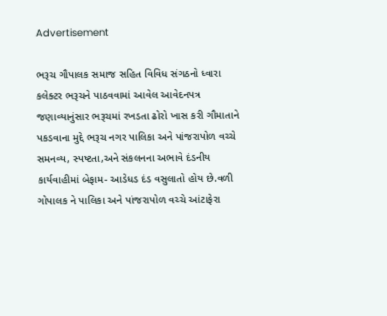Advertisement

ભરૂચ ગૌપાલક સમાજ સહિત વિવિધ સંગઠનો ધ્વારા કલેક્ટર ભરૂચને પાઠવવામાં આવેલ આવેદનપત્ર જણાવ્યાનુંસાર ભરૂચમાં રખડતા ઢોરો ખાસ કરી ગૌમાતાને પકડવાના મુદ્દે ભરૂચ નગર પાલિકા અને પાંજરાપોળ વચ્ચે સમનવ્ય, સ્પષ્ટતા,અને સંકલનના અભાવે દંડનીય કાર્યવાહીમાં બેફામ- આડેધડ દંડ વસુલાતો હોય છે.વળી ગોપાલક ને પાલિકા અને પાંજરાપોળ વચ્ચે આંટાફેરા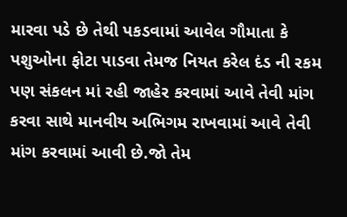મારવા પડે છે તેથી પકડવામાં આવેલ ગૌમાતા કે પશુઓના ફોટા પાડવા તેમજ નિયત કરેલ દંડ ની રકમ પણ સંકલન માં રહી જાહેર કરવામાં આવે તેવી માંગ કરવા સાથે માનવીય અભિગમ રાખવામાં આવે તેવી માંગ કરવામાં આવી છે.જો તેમ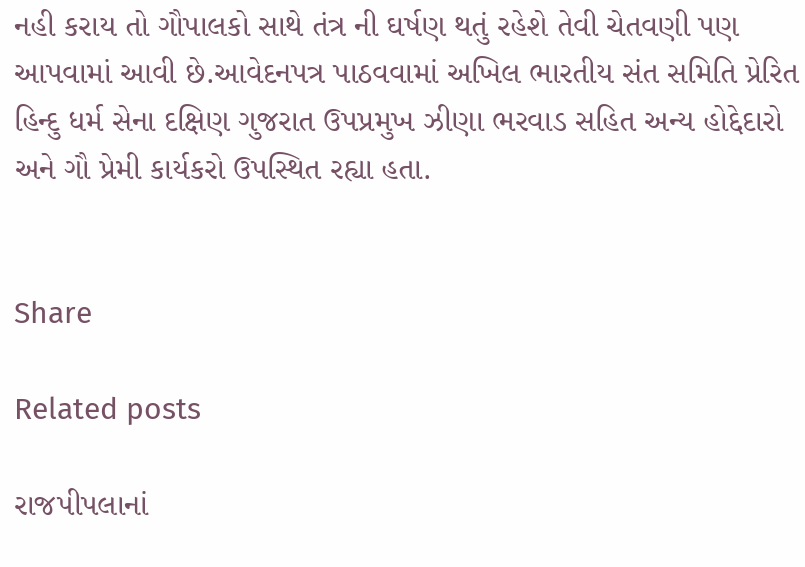નહી કરાય તો ગૌપાલકો સાથે તંત્ર ની ઘર્ષણ થતું રહેશે તેવી ચેતવણી પણ આપવામાં આવી છે.આવેદનપત્ર પાઠવવામાં અખિલ ભારતીય સંત સમિતિ પ્રેરિત હિન્દુ ધર્મ સેના દક્ષિણ ગુજરાત ઉપપ્રમુખ ઝીણા ભરવાડ સહિત અન્ય હોદ્દેદારો અને ગૌ પ્રેમી કાર્યકરો ઉપસ્થિત રહ્યા હતા.


Share

Related posts

રાજપીપલાનાં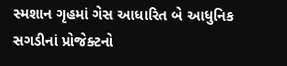સ્મશાન ગૃહમાં ગેસ આધારિત બે આધુનિક સગડીનાં પ્રોજેક્ટનો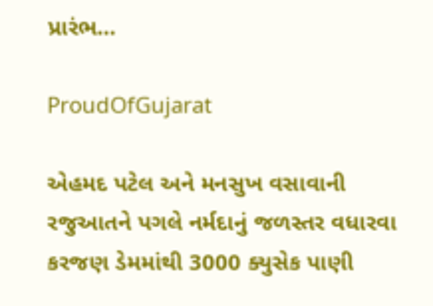પ્રારંભ…

ProudOfGujarat

એહમદ પટેલ અને મનસુખ વસાવાની રજુઆતને પગલે નર્મદાનું જળસ્તર વધારવા કરજણ ડેમમાંથી 3000 ક્યુસેક પાણી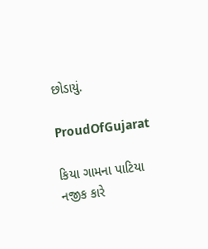છોડાયું.

ProudOfGujarat

કિયા ગામના પાટિયા નજીક કારે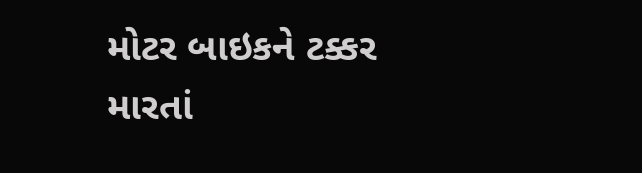મોટર બાઇકને ટક્કર મારતાં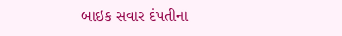બાઇક સવાર દંપતીના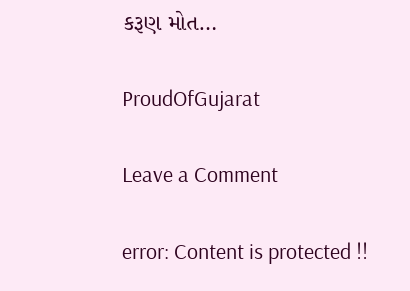કરૂણ મોત…

ProudOfGujarat

Leave a Comment

error: Content is protected !!